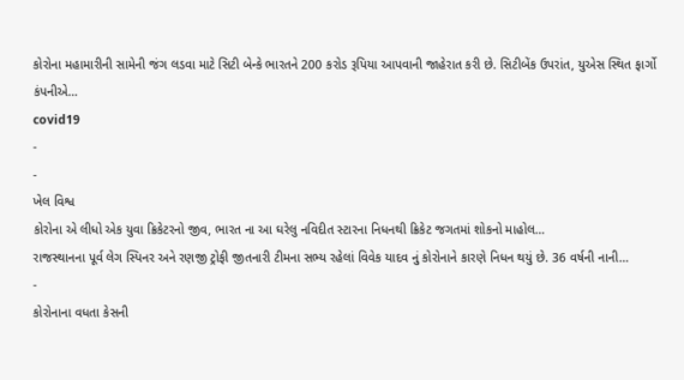કોરોના મહામારીની સામેની જંગ લડવા માટે સિટી બેન્કે ભારતને 200 કરોડ રૂપિયા આપવાની જાહેરાત કરી છે. સિટીબેંક ઉપરાંત, યુએસ સ્થિત ફાર્ગો કંપનીએ…
covid19
-
-
ખેલ વિશ્વ
કોરોના એ લીધો એક યુવા ક્રિકેટરનો જીવ, ભારત ના આ ઘરેલુ નવિદીત સ્ટારના નિધનથી ક્રિકેટ જગતમાં શોકનો માહોલ…
રાજસ્થાનના પૂર્વ લેગ સ્પિનર અને રણજી ટ્રોફી જીતનારી ટીમના સભ્ય રહેલાં વિવેક યાદવ નું કોરોનાને કારણે નિધન થયું છે. 36 વર્ષની નાની…
-
કોરોનાના વધતા કેસની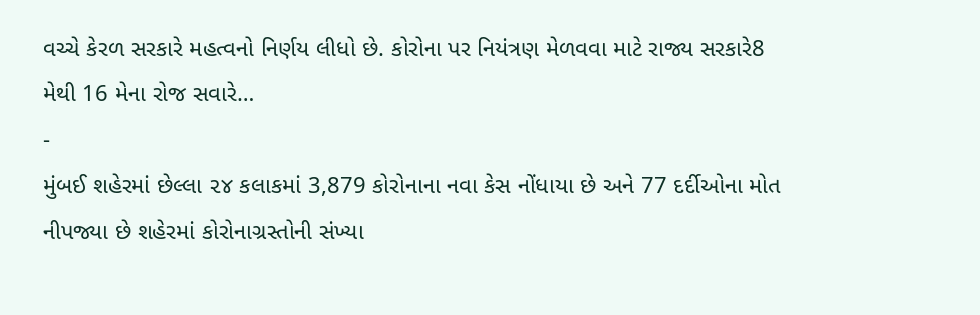વચ્ચે કેરળ સરકારે મહત્વનો નિર્ણય લીધો છે. કોરોના પર નિયંત્રણ મેળવવા માટે રાજ્ય સરકારે8 મેથી 16 મેના રોજ સવારે…
-
મુંબઈ શહેરમાં છેલ્લા ૨૪ કલાકમાં 3,879 કોરોનાના નવા કેસ નોંધાયા છે અને 77 દર્દીઓના મોત નીપજ્યા છે શહેરમાં કોરોનાગ્રસ્તોની સંખ્યા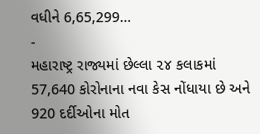વધીને 6,65,299…
-
મહારાષ્ટ્ર રાજ્યમાં છેલ્લા ૨૪ કલાકમાં 57,640 કોરોનાના નવા કેસ નોંધાયા છે અને 920 દર્દીઓના મોત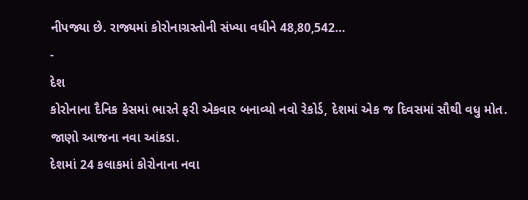નીપજ્યા છે. રાજ્યમાં કોરોનાગ્રસ્તોની સંખ્યા વધીને 48,80,542…
-
દેશ
કોરોનાના દૈનિક કેસમાં ભારતે ફરી એકવાર બનાવ્યો નવો રેકોર્ડ, દેશમાં એક જ દિવસમાં સૌથી વધુ મોત. જાણો આજના નવા આંકડા.
દેશમાં 24 કલાકમાં કોરોનાના નવા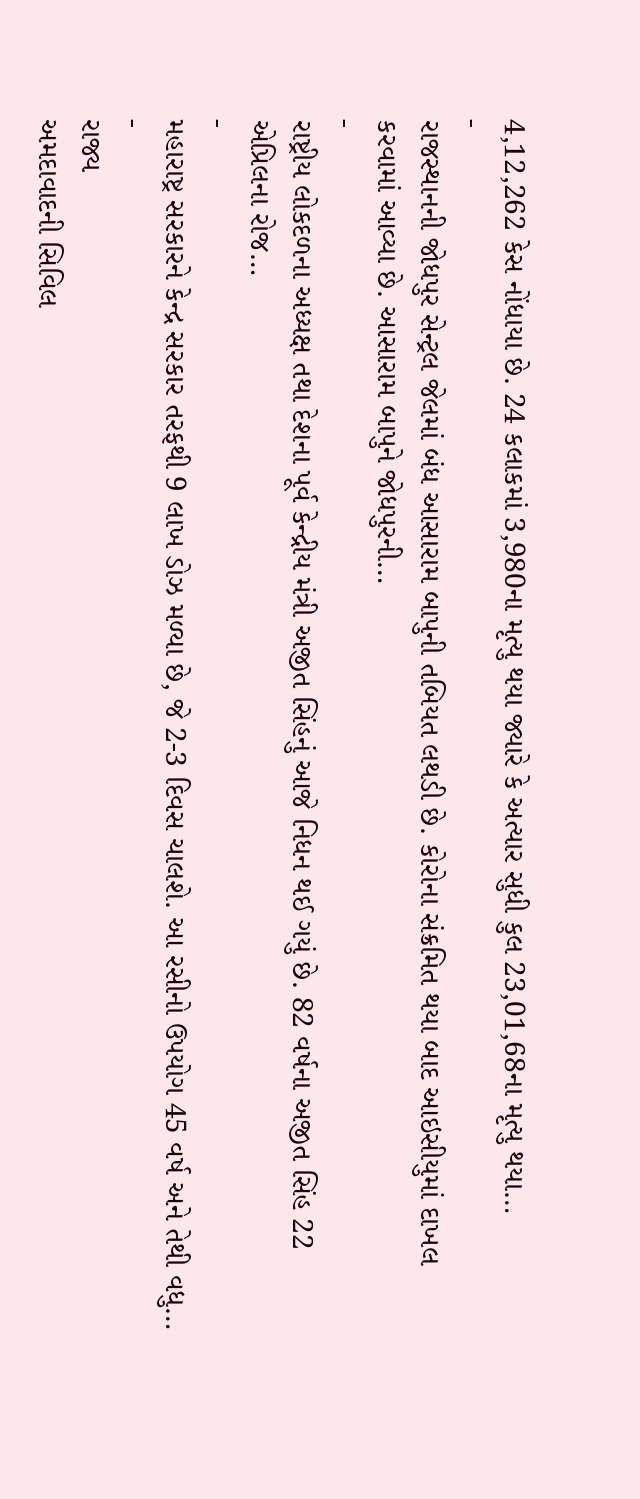4,12,262 કેસ નોંધાયા છે. 24 કલાકમાં 3,980ના મૃત્યુ થયા જ્યારે કે અત્યાર સુધી કુલ 23,01,68ના મૃત્યુ થયા…
-
રાજસ્થાનની જોધપુર સેન્ટ્રલ જેલમાં બંધ આસારામ બાપુની તબિયત લથડી છે. કોરોના સંક્રમિત થયા બાદ આઇસીયુમાં દાખલ કરવામાં આવ્યા છે. આસારામ બાપુને જોધપુરની…
-
રાષ્ટ્રીય લોકદળના અધ્યક્ષ તથા દેશના પૂર્વ કેન્દ્રીય મંત્રી અજીત સિંહનું આજે નિધન થઈ ગયું છે. 82 વર્ષના અજીત સિંહ 22 એપ્રિલના રોજ…
-
મહારાષ્ટ્ર સરકારને કેન્દ્ર સરકાર તરફથી 9 લાખ ડોઝ મળ્યા છે, જે 2-3 દિવસ ચાલશે. આ રસીનો ઉપયોગ 45 વર્ષ અને તેથી વધુ…
-
રાજ્ય
અમદાવાદની સિવિલ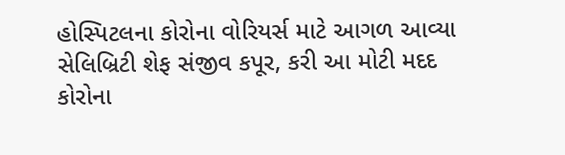હોસ્પિટલના કોરોના વોરિયર્સ માટે આગળ આવ્યા સેલિબ્રિટી શેફ સંજીવ કપૂર, કરી આ મોટી મદદ
કોરોના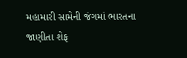મહામારી સામેની જંગમાં ભારતના જાણીતા શેફ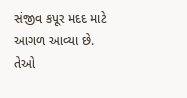સંજીવ કપૂર મદદ માટે આગળ આવ્યા છે. તેઓ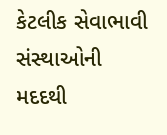કેટલીક સેવાભાવી સંસ્થાઓની મદદથી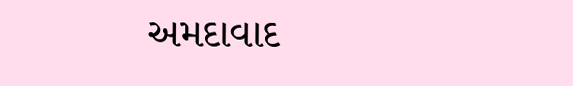અમદાવાદ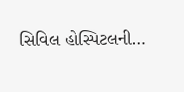સિવિલ હોસ્પિટલની…